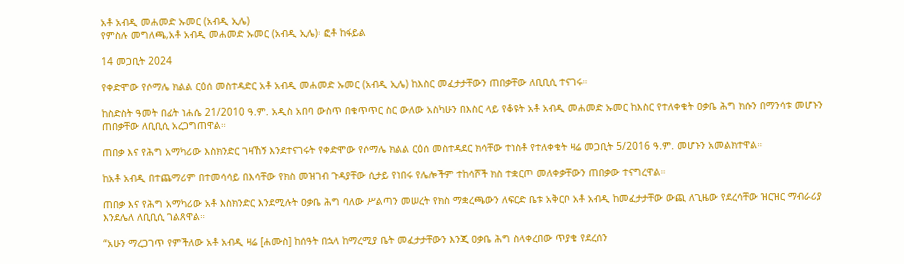አቶ አብዲ መሐመድ ኡመር (አብዲ ኢሌ)
የምስሉ መግለጫ,አቶ አብዲ መሐመድ ኡመር (አብዲ ኢሌ)፡ ፎቶ ከፋይል

14 መጋቢት 2024

የቀድሞው የሶማሌ ክልል ርዕሰ መስተዳድር አቶ አብዲ መሐመድ ኡመር (አብዲ ኢሌ) ከእስር መፈታታቸውን ጠበቃቸው ለቢቢሲ ተናገሩ።

ከስድስት ዓመት በፊት ነሐሴ 21/2010 ዓ.ም. አዲስ አበባ ውስጥ በቁጥጥር ስር ውለው አስካሁን በእስር ላይ የቆዩት አቶ አብዲ መሐመድ ኡመር ከእስር የተለቀቁት ዐቃቤ ሕግ ክሱን በማንሳቱ መሆኑን ጠበቃቸው ለቢቢሲ አረጋግጠዋል።

ጠበቃ እና የሕግ አማካሪው እስክንድር ገዛኸኝ እንደተናገሩት የቀድሞው የሶማሌ ክልል ርዕሰ መስተዳደር ክሳቸው ተነስቶ የተለቀቁት ዛሬ መጋቢት 5/2016 ዓ.ም. መሆኑን አመልክተዋል።

ከአቶ አብዲ በተጨማሪም በተመሳሳይ በእሳቸው የክስ መዝገብ ጉዳያቸው ሲታይ የነበሩ የሌሎችም ተከሳሾች ክስ ተቋርጦ መለቀቃቸውን ጠበቃው ተናግረዋል።

ጠበቃ እና የሕግ አማካሪው አቶ እስክንድር እንደሚሉት ዐቃቤ ሕግ ባለው ሥልጣን መሠረት የክስ ማቋረጫውን ለፍርድ ቤቱ አቅርቦ አቶ አብዲ ከመፈታታቸው ውጪ ለጊዜው የደረሳቸው ዝርዝር ማብራሪያ እንደሌለ ለቢቢሲ ገልጸዋል።

“አሁን ማረጋገጥ የምችለው አቶ አብዲ ዛሬ [ሐሙስ] ከሰዓት በኋላ ከማረሚያ ቤት መፈታታቸውን እንጂ ዐቃቤ ሕግ ስላቀረበው ጥያቄ የደረሰን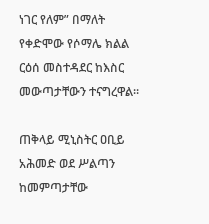ነገር የለም” በማለት የቀድሞው የሶማሌ ክልል ርዕሰ መስተዳደር ከእስር መውጣታቸውን ተናግረዋል።

ጠቅላይ ሚኒስትር ዐቢይ አሕመድ ወደ ሥልጣን ከመምጣታቸው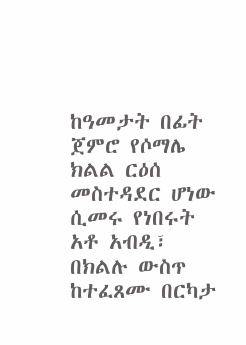ከዓመታት በፊት ጀምሮ የሶማሌ ክልል ርዕሰ መስተዳደር ሆነው ሲመሩ የነበሩት አቶ አብዲ፣ በክልሉ ውስጥ ከተፈጸሙ በርካታ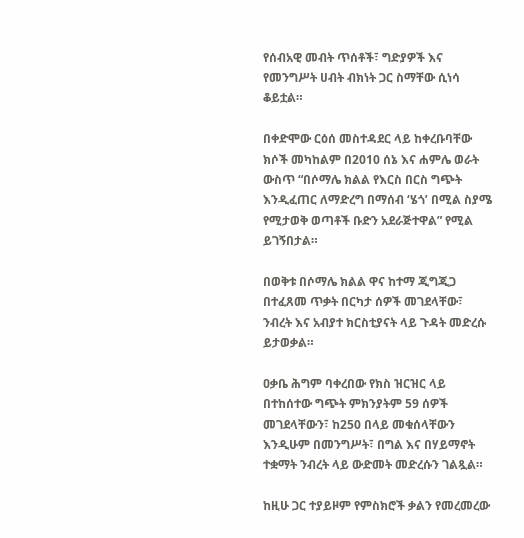የሰብአዊ መብት ጥሰቶች፣ ግድያዎች እና የመንግሥት ሀብት ብክነት ጋር ስማቸው ሲነሳ ቆይቷል።

በቀድሞው ርዕሰ መስተዳደር ላይ ከቀረቡባቸው ክሶች መካከልም በ2010 ሰኔ እና ሐምሌ ወራት ውስጥ “በሶማሌ ክልል የእርስ በርስ ግጭት እንዲፈጠር ለማድረግ በማሰብ ‘ሄጎ’ በሚል ስያሜ የሚታወቅ ወጣቶች ቡድን አደራጅተዋል” የሚል ይገኝበታል።

በወቅቱ በሶማሌ ክልል ዋና ከተማ ጂግጂጋ በተፈጸመ ጥቃት በርካታ ሰዎች መገደላቸው፣ ንብረት እና አብያተ ክርስቲያናት ላይ ጉዳት መድረሱ ይታወቃል።

ዐቃቤ ሕግም ባቀረበው የክስ ዝርዝር ላይ በተከሰተው ግጭት ምክንያትም 59 ሰዎች መገደላቸውን፣ ከ250 በላይ መቁሰላቸውን እንዲሁም በመንግሥት፣ በግል እና በሃይማኖት ተቋማት ንብረት ላይ ውድመት መድረሱን ገልጿል።

ከዚሁ ጋር ተያይዞም የምስክሮች ቃልን የመረመረው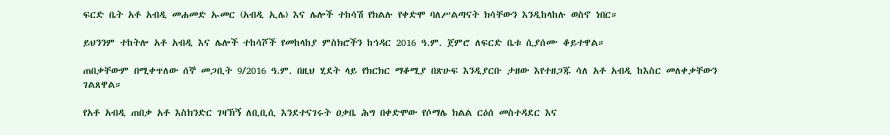ፍርድ ቤት አቶ አብዲ መሐመድ ኡመር (አብዲ ኢሌ) እና ሌሎች ተከሳሽ የክልሉ የቀድሞ ባለሥልጣናት ክሳቸውን እንዲከላከሉ ወስኖ ነበር።

ይህንንም ተከትሎ አቶ አብዲ እና ሌሎች ተከሳሾች የመከላከያ ምስክሮችን ከኅዳር 2016 ዓ.ም. ጀምሮ ለፍርድ ቤቱ ሲያሰሙ ቆይተዋል።

ጠበቃቸውም በሚቀጥለው ሰኞ መጋቢት 9/2016 ዓ.ም. በዚህ ሂደት ላይ የክርክር ማቆሚያ በጽሁፍ እንዲያርቡ ታዘው እየተዘጋጁ ሳለ አቶ አብዲ ከእስር መለቀቃቸውን ገልጸዋል።

የአቶ አብዲ ጠበቃ አቶ እስክንድር ገዛኽኝ ለቢቢሲ እንደተናገሩት ዐቃቤ ሕግ በቀድሞው የሶማሌ ክልል ርዕሰ መስተዳደር እና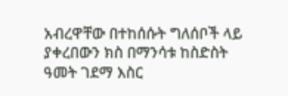አብረዋቸው በተከሰሱት ግለሰቦች ላይ ያቀረበውን ክስ በማንሳቱ ከስድስት ዓመት ገደማ እስር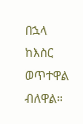በኋላ ከእስር ወጥተዋል ብለዋል።